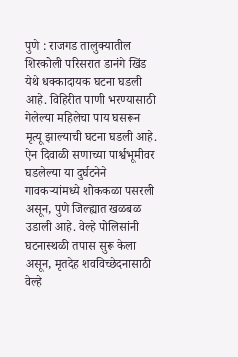पुणे : राजगड तालुक्यातील शिरकोली परिसरात डानंगे खिंड येथे धक्कादायक घटना घडली आहे. विहिरीत पाणी भरण्यासाठी गेलेल्या महिलेचा पाय घसरून मृत्यू झाल्याची घटना घडली आहे. ऐन दिवाळी सणाच्या पार्श्वभूमीवर घडलेल्या या दुर्घटनेने गावकऱ्यांमध्ये शोककळा पसरली असून, पुणे जिल्ह्यात खळबळ उडाली आहे. वेल्हे पोलिसांनी घटनास्थळी तपास सुरू केला असून, मृतदेह शवविच्छेदनासाठी वेल्हे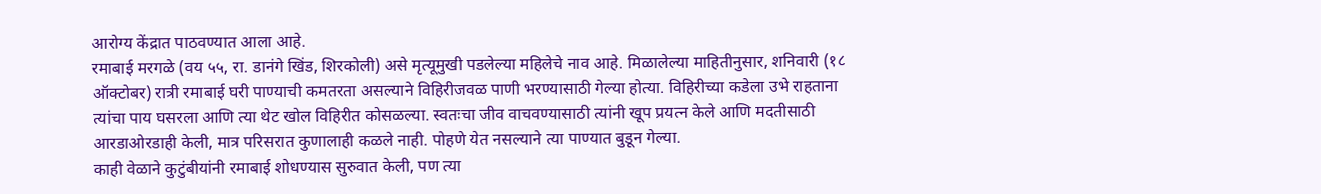आरोग्य केंद्रात पाठवण्यात आला आहे.
रमाबाई मरगळे (वय ५५, रा. डानंगे खिंड, शिरकोली) असे मृत्यूमुखी पडलेल्या महिलेचे नाव आहे. मिळालेल्या माहितीनुसार, शनिवारी (१८ ऑक्टोबर) रात्री रमाबाई घरी पाण्याची कमतरता असल्याने विहिरीजवळ पाणी भरण्यासाठी गेल्या होत्या. विहिरीच्या कडेला उभे राहताना त्यांचा पाय घसरला आणि त्या थेट खोल विहिरीत कोसळल्या. स्वतःचा जीव वाचवण्यासाठी त्यांनी खूप प्रयत्न केले आणि मदतीसाठी आरडाओरडाही केली, मात्र परिसरात कुणालाही कळले नाही. पोहणे येत नसल्याने त्या पाण्यात बुडून गेल्या.
काही वेळाने कुटुंबीयांनी रमाबाई शोधण्यास सुरुवात केली, पण त्या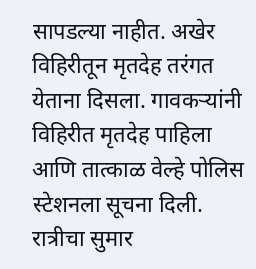सापडल्या नाहीत. अखेर विहिरीतून मृतदेह तरंगत येताना दिसला. गावकऱ्यांनी विहिरीत मृतदेह पाहिला आणि तात्काळ वेल्हे पोलिस स्टेशनला सूचना दिली. रात्रीचा सुमार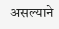असल्याने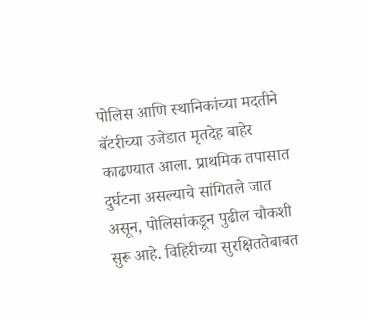पोलिस आणि स्थानिकांच्या मदतीने बॅटरीच्या उजेडात मृतदेह बाहेर काढण्यात आला. प्राथमिक तपासात दुर्घटना असल्याचे सांगितले जात असून, पोलिसांकडून पुढील चौकशी सुरू आहे. विहिरीच्या सुरक्षिततेबाबत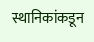स्थानिकांकडून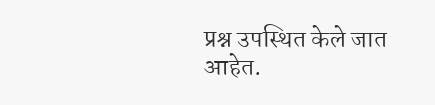प्रश्न उपस्थित केले जात आहेत.